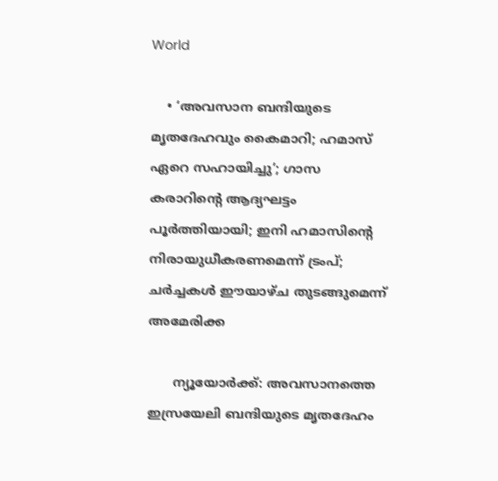World

    • ‘അവസാന ബന്ദിയുടെ മൃതദേഹവും കൈമാറി; ഹമാസ് ഏറെ സഹായിച്ചു’; ഗാസ കരാറിന്റെ ആദ്യഘട്ടം പൂര്‍ത്തിയായി; ഇനി ഹമാസിന്റെ നിരായുധീകരണമെന്ന് ട്രംപ്; ചര്‍ച്ചകള്‍ ഈയാഴ്ച തുടങ്ങുമെന്ന് അമേരിക്ക

      ന്യൂയോര്‍ക്ക്: അവസാനത്തെ ഇസ്രയേലി ബന്ദിയുടെ മൃതദേഹം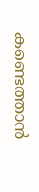കണ്ടെത്താന്‍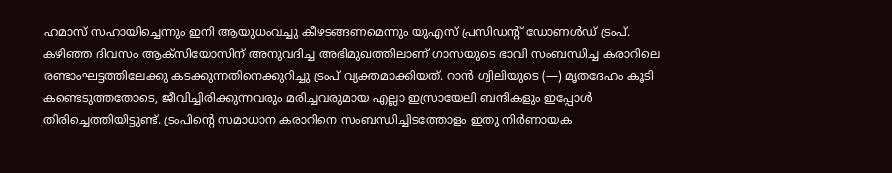ഹമാസ് സഹായിച്ചെന്നും ഇനി ആയുധംവച്ചു കീഴടങ്ങണമെന്നും യുഎസ് പ്രസിഡന്റ് ഡോണള്‍ഡ് ട്രംപ്. കഴിഞ്ഞ ദിവസം ആക്‌സിയോസിന് അനുവദിച്ച അഭിമുഖത്തിലാണ് ഗാസയുടെ ഭാവി സംബന്ധിച്ച കരാറിലെ രണ്ടാംഘട്ടത്തിലേക്കു കടക്കുന്നതിനെക്കുറിച്ചു ട്രംപ് വ്യക്തമാക്കിയത്. റാന്‍ ഗ്വിലിയുടെ (—) മൃതദേഹം കൂടി കണ്ടെടുത്തതോടെ, ജീവിച്ചിരിക്കുന്നവരും മരിച്ചവരുമായ എല്ലാ ഇസ്രായേലി ബന്ദികളും ഇപ്പോള്‍ തിരിച്ചെത്തിയിട്ടുണ്ട്. ട്രംപിന്റെ സമാധാന കരാറിനെ സംബന്ധിച്ചിടത്തോളം ഇതു നിര്‍ണായക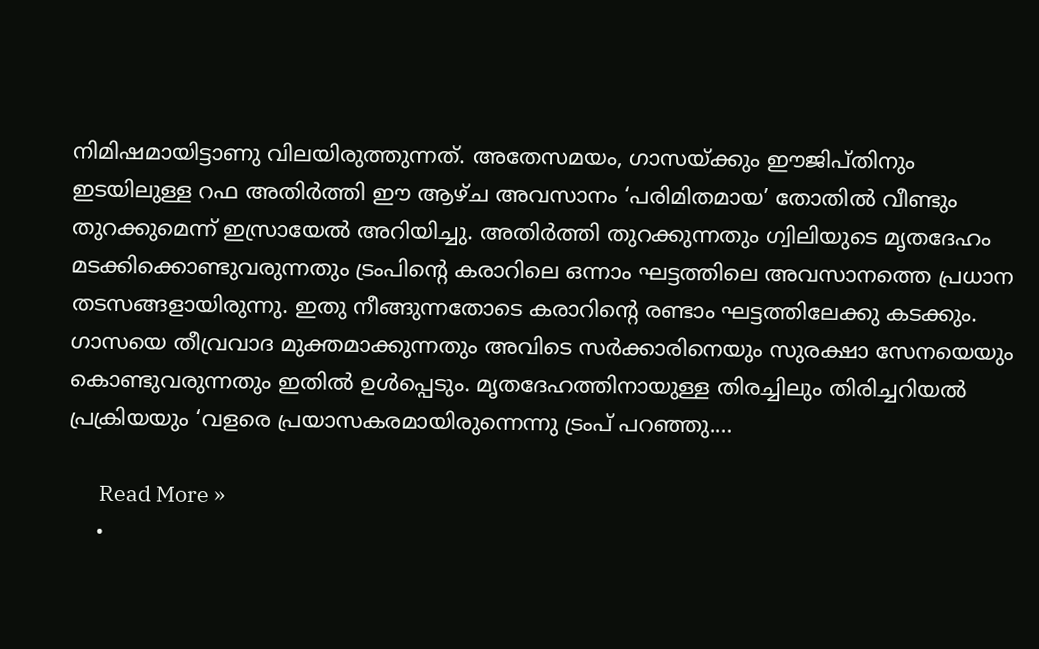നിമിഷമായിട്ടാണു വിലയിരുത്തുന്നത്. അതേസമയം, ഗാസയ്ക്കും ഈജിപ്തിനും ഇടയിലുള്ള റഫ അതിര്‍ത്തി ഈ ആഴ്ച അവസാനം ‘പരിമിതമായ’ തോതില്‍ വീണ്ടും തുറക്കുമെന്ന് ഇസ്രായേല്‍ അറിയിച്ചു. അതിര്‍ത്തി തുറക്കുന്നതും ഗ്വിലിയുടെ മൃതദേഹം മടക്കിക്കൊണ്ടുവരുന്നതും ട്രംപിന്റെ കരാറിലെ ഒന്നാം ഘട്ടത്തിലെ അവസാനത്തെ പ്രധാന തടസങ്ങളായിരുന്നു. ഇതു നീങ്ങുന്നതോടെ കരാറിന്റെ രണ്ടാം ഘട്ടത്തിലേക്കു കടക്കും. ഗാസയെ തീവ്രവാദ മുക്തമാക്കുന്നതും അവിടെ സര്‍ക്കാരിനെയും സുരക്ഷാ സേനയെയും കൊണ്ടുവരുന്നതും ഇതില്‍ ഉള്‍പ്പെടും. മൃതദേഹത്തിനായുള്ള തിരച്ചിലും തിരിച്ചറിയല്‍ പ്രക്രിയയും ‘വളരെ പ്രയാസകരമായിരുന്നെന്നു ട്രംപ് പറഞ്ഞു.…

      Read More »
    •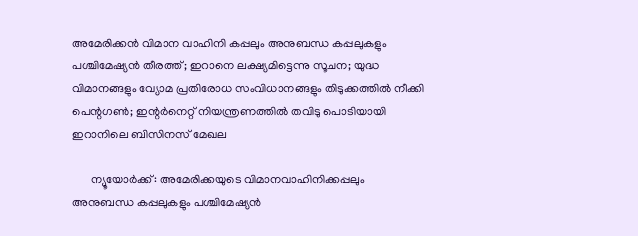അമേരിക്കന്‍ വിമാന വാഹിനി കപ്പലും അനുബന്ധ കപ്പലുകളും പശ്ചിമേഷ്യന്‍ തീരത്ത്; ഇറാനെ ലക്ഷ്യമിട്ടെന്നു സൂചന; യുദ്ധ വിമാനങ്ങളും വ്യോമ പ്രതിരോധ സംവിധാനങ്ങളും തിടുക്കത്തില്‍ നീക്കി പെന്റഗണ്‍; ഇന്റര്‍നെറ്റ് നിയന്ത്രണത്തില്‍ തവിടു പൊടിയായി ഇറാനിലെ ബിസിനസ് മേഖല

      ന്യൂയോര്‍ക്ക്: അമേരിക്കയുടെ വിമാനവാഹിനിക്കപ്പലും അനുബന്ധ കപ്പലുകളും പശ്ചിമേഷ്യന്‍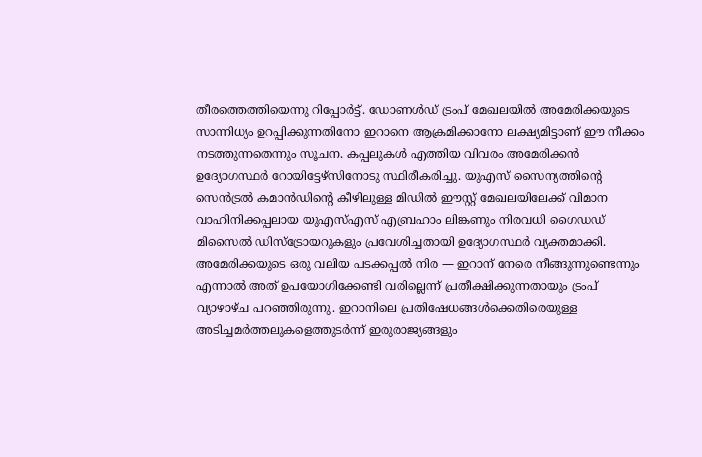തീരത്തെത്തിയെന്നു റിപ്പോര്‍ട്ട്. ഡോണള്‍ഡ് ട്രംപ് മേഖലയില്‍ അമേരിക്കയുടെ സാന്നിധ്യം ഉറപ്പിക്കുന്നതിനോ ഇറാനെ ആക്രമിക്കാനോ ലക്ഷ്യമിട്ടാണ് ഈ നീക്കം നടത്തുന്നതെന്നും സൂചന. കപ്പലുകള്‍ എത്തിയ വിവരം അമേരിക്കന്‍ ഉദ്യോഗസ്ഥര്‍ റോയിട്ടേഴ്‌സിനോടു സ്ഥിരീകരിച്ചു. യുഎസ് സൈന്യത്തിന്റെ സെന്‍ട്രല്‍ കമാന്‍ഡിന്റെ കീഴിലുള്ള മിഡില്‍ ഈസ്റ്റ് മേഖലയിലേക്ക് വിമാന വാഹിനിക്കപ്പലായ യുഎസ്എസ് എബ്രഹാം ലിങ്കണും നിരവധി ഗൈഡഡ് മിസൈല്‍ ഡിസ്‌ട്രോയറുകളും പ്രവേശിച്ചതായി ഉദ്യോഗസ്ഥര്‍ വ്യക്തമാക്കി. അമേരിക്കയുടെ ഒരു വലിയ പടക്കപ്പല്‍ നിര — ഇറാന് നേരെ നീങ്ങുന്നുണ്ടെന്നും എന്നാല്‍ അത് ഉപയോഗിക്കേണ്ടി വരില്ലെന്ന് പ്രതീക്ഷിക്കുന്നതായും ട്രംപ് വ്യാഴാഴ്ച പറഞ്ഞിരുന്നു. ഇറാനിലെ പ്രതിഷേധങ്ങള്‍ക്കെതിരെയുള്ള അടിച്ചമര്‍ത്തലുകളെത്തുടര്‍ന്ന് ഇരുരാജ്യങ്ങളും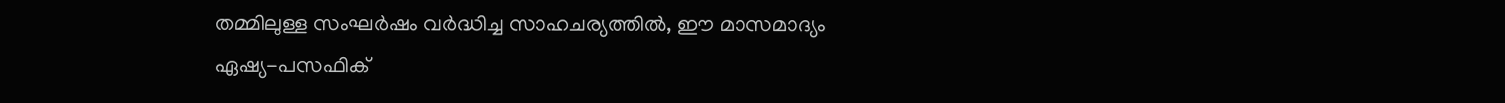തമ്മിലുള്ള സംഘര്‍ഷം വര്‍ദ്ധിച്ച സാഹചര്യത്തില്‍, ഈ മാസമാദ്യം ഏഷ്യ-പസഫിക്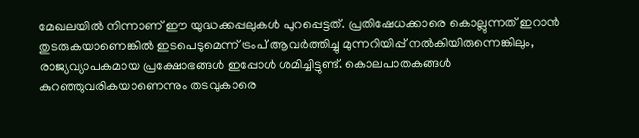മേഖലയില്‍ നിന്നാണ് ഈ യുദ്ധക്കപ്പലുകള്‍ പുറപ്പെട്ടത്. പ്രതിഷേധക്കാരെ കൊല്ലുന്നത് ഇറാന്‍ തുടരുകയാണെങ്കില്‍ ഇടപെടുമെന്ന് ട്രംപ് ആവര്‍ത്തിച്ചു മുന്നറിയിപ്പ് നല്‍കിയിരുന്നെങ്കിലും, രാജ്യവ്യാപകമായ പ്രക്ഷോഭങ്ങള്‍ ഇപ്പോള്‍ ശമിച്ചിട്ടുണ്ട്. കൊലപാതകങ്ങള്‍ കുറഞ്ഞുവരികയാണെന്നും തടവുകാരെ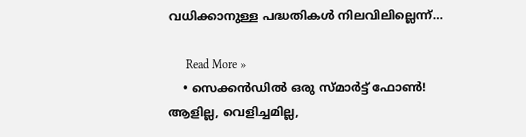വധിക്കാനുള്ള പദ്ധതികള്‍ നിലവിലില്ലെന്ന്…

      Read More »
    • സെക്കന്‍ഡില്‍ ഒരു സ്മാര്‍ട്ട് ഫോണ്‍! ആളില്ല, വെളിച്ചമില്ല,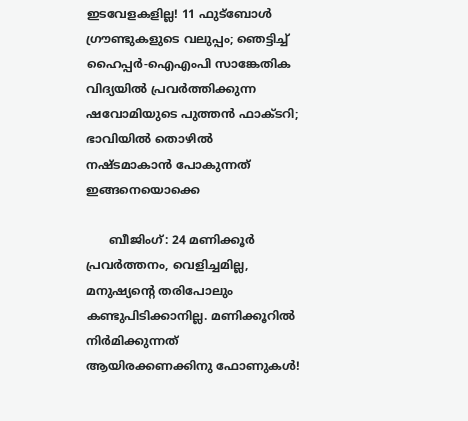ഇടവേളകളില്ല! 11 ഫുട്‌ബോള്‍ ഗ്രൗണ്ടുകളുടെ വലുപ്പം; ഞെട്ടിച്ച് ഹൈപ്പര്‍-ഐഎംപി സാങ്കേതിക വിദ്യയില്‍ പ്രവര്‍ത്തിക്കുന്ന ഷവോമിയുടെ പുത്തന്‍ ഫാക്ടറി; ഭാവിയില്‍ തൊഴില്‍ നഷ്ടമാകാന്‍ പോകുന്നത് ഇങ്ങനെയൊക്കെ

      ബീജിംഗ്: 24 മണിക്കൂര്‍ പ്രവര്‍ത്തനം, വെളിച്ചമില്ല, മനുഷ്യന്റെ തരിപോലും കണ്ടുപിടിക്കാനില്ല. മണിക്കൂറില്‍ നിര്‍മിക്കുന്നത് ആയിരക്കണക്കിനു ഫോണുകള്‍!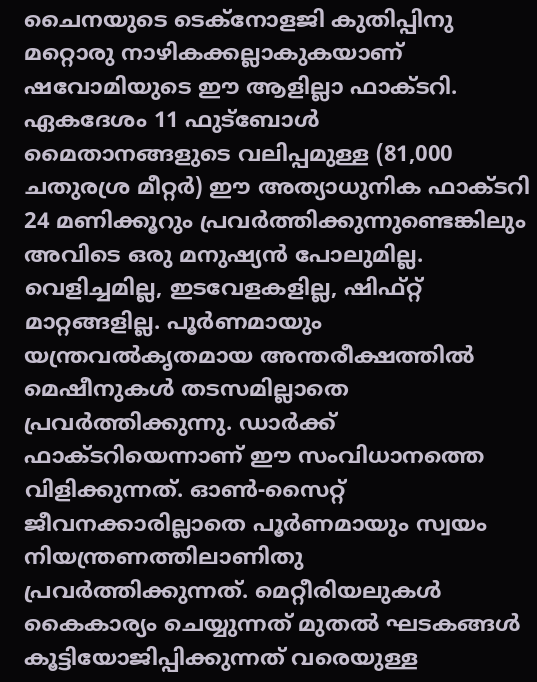ചൈനയുടെ ടെക്‌നോളജി കുതിപ്പിനു മറ്റൊരു നാഴികക്കല്ലാകുകയാണ് ഷവോമിയുടെ ഈ ആളില്ലാ ഫാക്ടറി. ഏകദേശം 11 ഫുട്‌ബോള്‍ മൈതാനങ്ങളുടെ വലിപ്പമുള്ള (81,000 ചതുരശ്ര മീറ്റര്‍) ഈ അത്യാധുനിക ഫാക്ടറി 24 മണിക്കൂറും പ്രവര്‍ത്തിക്കുന്നുണ്ടെങ്കിലും അവിടെ ഒരു മനുഷ്യന്‍ പോലുമില്ല. വെളിച്ചമില്ല, ഇടവേളകളില്ല, ഷിഫ്റ്റ് മാറ്റങ്ങളില്ല. പൂര്‍ണമായും യന്ത്രവല്‍കൃതമായ അന്തരീക്ഷത്തില്‍ മെഷീനുകള്‍ തടസമില്ലാതെ പ്രവര്‍ത്തിക്കുന്നു. ഡാര്‍ക്ക് ഫാക്ടറിയെന്നാണ് ഈ സംവിധാനത്തെ വിളിക്കുന്നത്. ഓണ്‍-സൈറ്റ് ജീവനക്കാരില്ലാതെ പൂര്‍ണമായും സ്വയം നിയന്ത്രണത്തിലാണിതു പ്രവര്‍ത്തിക്കുന്നത്. മെറ്റീരിയലുകള്‍ കൈകാര്യം ചെയ്യുന്നത് മുതല്‍ ഘടകങ്ങള്‍ കൂട്ടിയോജിപ്പിക്കുന്നത് വരെയുള്ള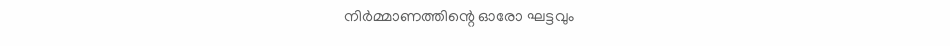നിര്‍മ്മാണത്തിന്റെ ഓരോ ഘട്ടവും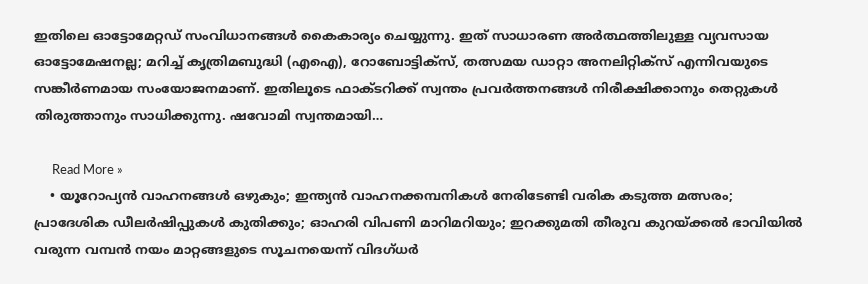ഇതിലെ ഓട്ടോമേറ്റഡ് സംവിധാനങ്ങള്‍ കൈകാര്യം ചെയ്യുന്നു. ഇത് സാധാരണ അര്‍ത്ഥത്തിലുള്ള വ്യവസായ ഓട്ടോമേഷനല്ല; മറിച്ച് കൃത്രിമബുദ്ധി (എഐ), റോബോട്ടിക്‌സ്, തത്സമയ ഡാറ്റാ അനലിറ്റിക്‌സ് എന്നിവയുടെ സങ്കീര്‍ണമായ സംയോജനമാണ്. ഇതിലൂടെ ഫാക്ടറിക്ക് സ്വന്തം പ്രവര്‍ത്തനങ്ങള്‍ നിരീക്ഷിക്കാനും തെറ്റുകള്‍ തിരുത്താനും സാധിക്കുന്നു. ഷവോമി സ്വന്തമായി…

      Read More »
    • യൂറോപ്യന്‍ വാഹനങ്ങള്‍ ഒഴുകും; ഇന്ത്യന്‍ വാഹനക്കമ്പനികള്‍ നേരിടേണ്ടി വരിക കടുത്ത മത്സരം; പ്രാദേശിക ഡീലര്‍ഷിപ്പുകള്‍ കുതിക്കും; ഓഹരി വിപണി മാറിമറിയും; ഇറക്കുമതി തീരുവ കുറയ്ക്കല്‍ ഭാവിയില്‍ വരുന്ന വമ്പന്‍ നയം മാറ്റങ്ങളുടെ സൂചനയെന്ന് വിദഗ്ധര്‍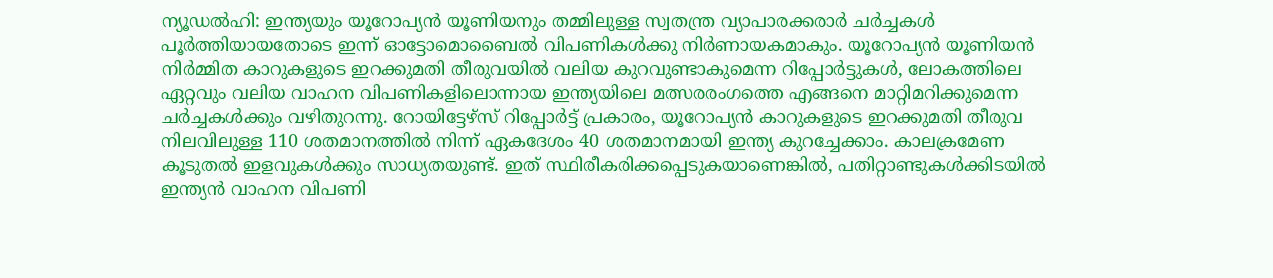ന്യൂഡല്‍ഹി: ഇന്ത്യയും യൂറോപ്യന്‍ യൂണിയനും തമ്മിലുള്ള സ്വതന്ത്ര വ്യാപാരക്കരാര്‍ ചര്‍ച്ചകള്‍ പൂര്‍ത്തിയായതോടെ ഇന്ന് ഓട്ടോമൊബൈല്‍ വിപണികള്‍ക്കു നിര്‍ണായകമാകും. യൂറോപ്യന്‍ യൂണിയന്‍ നിര്‍മ്മിത കാറുകളുടെ ഇറക്കുമതി തീരുവയില്‍ വലിയ കുറവുണ്ടാകുമെന്ന റിപ്പോര്‍ട്ടുകള്‍, ലോകത്തിലെ ഏറ്റവും വലിയ വാഹന വിപണികളിലൊന്നായ ഇന്ത്യയിലെ മത്സരരംഗത്തെ എങ്ങനെ മാറ്റിമറിക്കുമെന്ന ചര്‍ച്ചകള്‍ക്കും വഴിതുറന്നു. റോയിട്ടേഴ്സ് റിപ്പോര്‍ട്ട് പ്രകാരം, യൂറോപ്യന്‍ കാറുകളുടെ ഇറക്കുമതി തീരുവ നിലവിലുള്ള 110 ശതമാനത്തില്‍ നിന്ന് ഏകദേശം 40 ശതമാനമായി ഇന്ത്യ കുറച്ചേക്കാം. കാലക്രമേണ കൂടുതല്‍ ഇളവുകള്‍ക്കും സാധ്യതയുണ്ട്. ഇത് സ്ഥിരീകരിക്കപ്പെടുകയാണെങ്കില്‍, പതിറ്റാണ്ടുകള്‍ക്കിടയില്‍ ഇന്ത്യന്‍ വാഹന വിപണി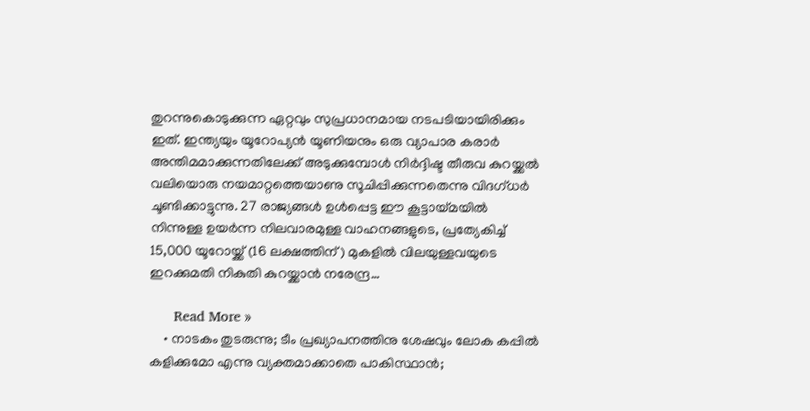തുറന്നുകൊടുക്കുന്ന ഏറ്റവും സുപ്രധാനമായ നടപടിയായിരിക്കും ഇത്. ഇന്ത്യയും യൂറോപ്യന്‍ യൂണിയനും ഒരു വ്യാപാര കരാര്‍ അന്തിമമാക്കുന്നതിലേക്ക് അടുക്കുമ്പോള്‍ നിര്‍ദ്ദിഷ്ട തീരുവ കുറയ്ക്കല്‍ വലിയൊരു നയമാറ്റത്തെയാണു സൂചിപ്പിക്കുന്നതെന്നു വിദഗ്ധര്‍ ചൂണ്ടിക്കാട്ടുന്നു. 27 രാജ്യങ്ങള്‍ ഉള്‍പ്പെട്ട ഈ കൂട്ടായ്മയില്‍ നിന്നുള്ള ഉയര്‍ന്ന നിലവാരമുള്ള വാഹനങ്ങളുടെ, പ്രത്യേകിച്ച് 15,000 യൂറോയ്ക്ക് (16 ലക്ഷത്തിന്) മുകളില്‍ വിലയുള്ളവയുടെ ഇറക്കുമതി നികുതി കുറയ്ക്കാന്‍ നരേന്ദ്ര…

      Read More »
    • നാടകം തുടരുന്നു; ടീം പ്രഖ്യാപനത്തിനു ശേഷവും ലോക കപ്പില്‍ കളിക്കുമോ എന്നു വ്യക്തമാക്കാതെ പാകിസ്ഥാന്‍;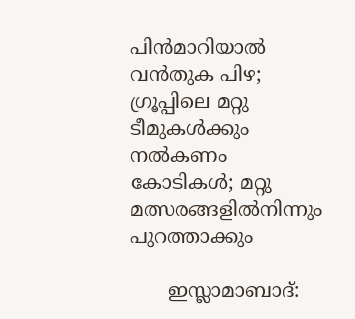പിന്‍മാറിയാല്‍ വന്‍തുക പിഴ; ഗ്രൂപ്പിലെ മറ്റു ടീമുകള്‍ക്കും നല്‍കണം കോടികള്‍; മറ്റു മത്സരങ്ങളില്‍നിന്നും പുറത്താക്കും

      ഇസ്ലാമാബാദ്: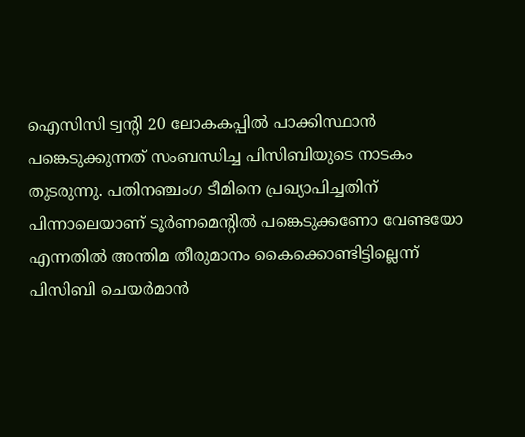ഐസിസി ട്വന്റി 20 ലോകകപ്പില്‍ പാക്കിസ്ഥാന്‍ പങ്കെടുക്കുന്നത് സംബന്ധിച്ച പിസിബിയുടെ നാടകം തുടരുന്നു. പതിനഞ്ചംഗ ടീമിനെ പ്രഖ്യാപിച്ചതിന് പിന്നാലെയാണ് ടൂര്‍ണമെന്റില്‍ പങ്കെടുക്കണോ വേണ്ടയോ എന്നതില്‍ അന്തിമ തീരുമാനം കൈക്കൊണ്ടിട്ടില്ലെന്ന് പിസിബി ചെയര്‍മാന്‍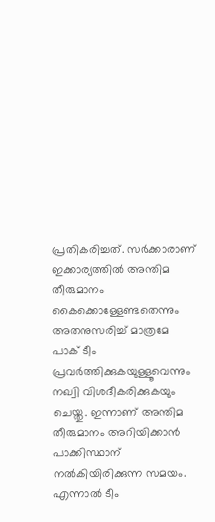പ്രതികരിച്ചത്. സര്‍ക്കാരാണ് ഇക്കാര്യത്തില്‍ അന്തിമ തീരുമാനം കൈക്കൊള്ളേണ്ടതെന്നും അതനുസരിച്ച് മാത്രമേ പാക് ടീം പ്രവര്‍ത്തിക്കുകയുള്ളൂവെന്നും നഖ്വി വിശദീകരിക്കുകയും ചെയ്തു. ഇന്നാണ് അന്തിമ തീരുമാനം അറിയിക്കാന്‍ പാക്കിസ്ഥാന് നല്‍കിയിരിക്കുന്ന സമയം. എന്നാല്‍ ടീം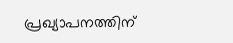പ്രഖ്യാപനത്തിന്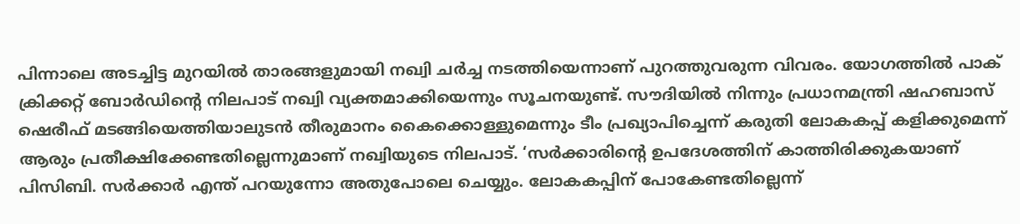പിന്നാലെ അടച്ചിട്ട മുറയില്‍ താരങ്ങളുമായി നഖ്വി ചര്‍ച്ച നടത്തിയെന്നാണ് പുറത്തുവരുന്ന വിവരം. യോഗത്തില്‍ പാക് ക്രിക്കറ്റ് ബോര്‍ഡിന്റെ നിലപാട് നഖ്വി വ്യക്തമാക്കിയെന്നും സൂചനയുണ്ട്. സൗദിയില്‍ നിന്നും പ്രധാനമന്ത്രി ഷഹബാസ് ഷെരീഫ് മടങ്ങിയെത്തിയാലുടന്‍ തീരുമാനം കൈക്കൊള്ളുമെന്നും ടീം പ്രഖ്യാപിച്ചെന്ന് കരുതി ലോകകപ്പ് കളിക്കുമെന്ന് ആരും പ്രതീക്ഷിക്കേണ്ടതില്ലെന്നുമാണ് നഖ്വിയുടെ നിലപാട്. ‘സര്‍ക്കാരിന്റെ ഉപദേശത്തിന് കാത്തിരിക്കുകയാണ് പിസിബി. സര്‍ക്കാര്‍ എന്ത് പറയുന്നോ അതുപോലെ ചെയ്യും. ലോകകപ്പിന് പോകേണ്ടതില്ലെന്ന്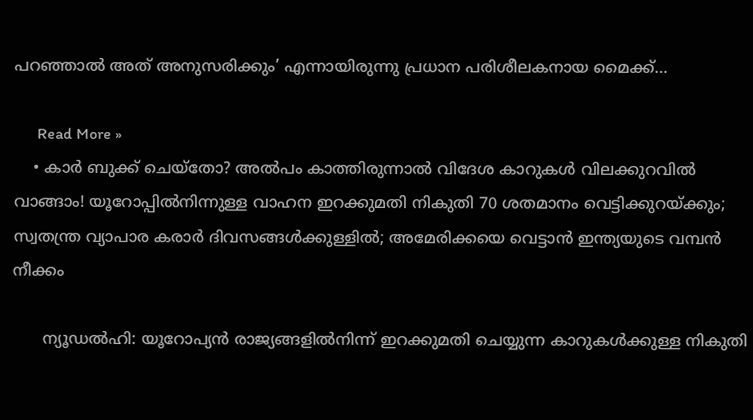പറഞ്ഞാല്‍ അത് അനുസരിക്കും’ എന്നായിരുന്നു പ്രധാന പരിശീലകനായ മൈക്ക്…

      Read More »
    • കാര്‍ ബുക്ക് ചെയ്‌തോ? അല്‍പം കാത്തിരുന്നാല്‍ വിദേശ കാറുകള്‍ വിലക്കുറവില്‍ വാങ്ങാം! യൂറോപ്പില്‍നിന്നുള്ള വാഹന ഇറക്കുമതി നികുതി 70 ശതമാനം വെട്ടിക്കുറയ്ക്കും; സ്വതന്ത്ര വ്യാപാര കരാര്‍ ദിവസങ്ങള്‍ക്കുള്ളില്‍; അമേരിക്കയെ വെട്ടാന്‍ ഇന്ത്യയുടെ വമ്പന്‍ നീക്കം

      ന്യൂഡല്‍ഹി: യൂറോപ്യന്‍ രാജ്യങ്ങളില്‍നിന്ന് ഇറക്കുമതി ചെയ്യുന്ന കാറുകള്‍ക്കുള്ള നികുതി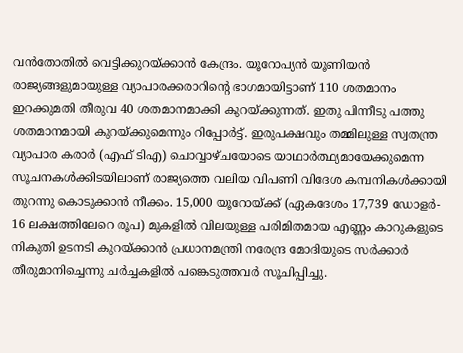വന്‍തോതില്‍ വെട്ടിക്കുറയ്ക്കാന്‍ കേന്ദ്രം. യൂറോപ്യന്‍ യൂണിയന്‍ രാജ്യങ്ങളുമായുള്ള വ്യാപാരക്കരാറിന്റെ ഭാഗമായിട്ടാണ് 110 ശതമാനം ഇറക്കുമതി തീരുവ 40 ശതമാനമാക്കി കുറയ്ക്കുന്നത്. ഇതു പിന്നീടു പത്തു ശതമാനമായി കുറയ്ക്കുമെന്നും റിപ്പോര്‍ട്ട്. ഇരുപക്ഷവും തമ്മിലുള്ള സ്വതന്ത്ര വ്യാപാര കരാര്‍ (എഫ് ടിഎ) ചൊവ്വാഴ്ചയോടെ യാഥാര്‍ത്ഥ്യമായേക്കുമെന്ന സൂചനകള്‍ക്കിടയിലാണ് രാജ്യത്തെ വലിയ വിപണി വിദേശ കമ്പനികള്‍ക്കായി തുറന്നു കൊടുക്കാന്‍ നീക്കം. 15,000 യൂറോയ്ക്ക് (ഏകദേശം 17,739 ഡോളര്‍- 16 ലക്ഷത്തിലേറെ രൂപ) മുകളില്‍ വിലയുള്ള പരിമിതമായ എണ്ണം കാറുകളുടെ നികുതി ഉടനടി കുറയ്ക്കാന്‍ പ്രധാനമന്ത്രി നരേന്ദ്ര മോദിയുടെ സര്‍ക്കാര്‍ തീരുമാനിച്ചെന്നു ചര്‍ച്ചകളില്‍ പങ്കെടുത്തവര്‍ സൂചിപ്പിച്ചു.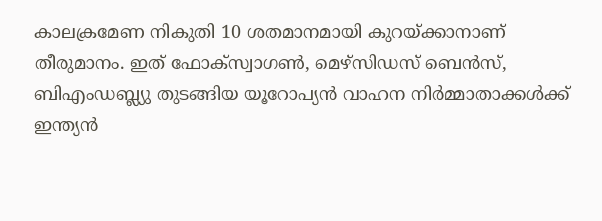കാലക്രമേണ നികുതി 10 ശതമാനമായി കുറയ്ക്കാനാണ് തീരുമാനം. ഇത് ഫോക്സ്വാഗണ്‍, മെഴ്സിഡസ് ബെന്‍സ്, ബിഎംഡബ്ല്യു തുടങ്ങിയ യൂറോപ്യന്‍ വാഹന നിര്‍മ്മാതാക്കള്‍ക്ക് ഇന്ത്യന്‍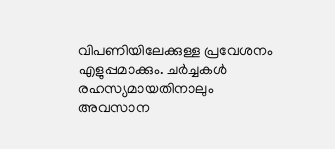വിപണിയിലേക്കുള്ള പ്രവേശനം എളുപ്പമാക്കും. ചര്‍ച്ചകള്‍ രഹസ്യമായതിനാലും അവസാന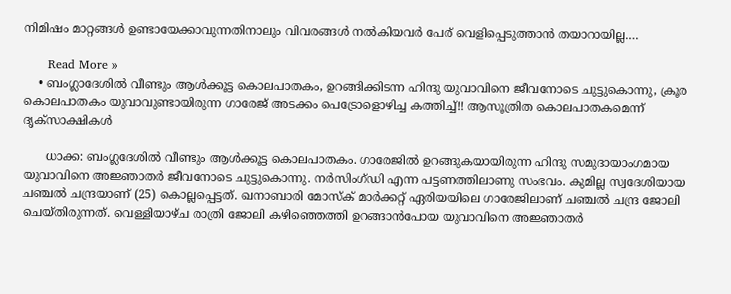നിമിഷം മാറ്റങ്ങള്‍ ഉണ്ടായേക്കാവുന്നതിനാലും വിവരങ്ങള്‍ നല്‍കിയവര്‍ പേര് വെളിപ്പെടുത്താന്‍ തയാറായില്ല.…

      Read More »
    • ബംഗ്ലാദേശിൽ വീണ്ടും ആൾക്കൂട്ട കൊലപാതകം, ഉറങ്ങിക്കിടന്ന ഹിന്ദു യുവാവിനെ ജീവനോടെ ചുട്ടുകൊന്നു, ക്രൂര കൊലപാതകം യുവാവുണ്ടായിരുന്ന ഗാരേജ് അടക്കം പെട്രോളൊഴിച്ച കത്തിച്ച്!! ആസൂത്രിത കൊലപാതകമെന്ന് ദൃക്സാക്ഷികൾ

      ധാക്ക: ബംഗ്ലദേശിൽ വീണ്ടും ആൾക്കൂട്ട കൊലപാതകം. ഗാരേജിൽ ഉറങ്ങുകയായിരുന്ന ഹിന്ദു സമുദായാംഗമായ യുവാവിനെ അജ്ഞാതർ ജീവനോടെ ചുട്ടുകൊന്നു. നർസിംഗ്ഡി എന്ന പട്ടണത്തിലാണു സംഭവം. കുമില്ല സ്വദേശിയായ ചഞ്ചൽ ചന്ദ്രയാണ് (25) കൊല്ലപ്പെട്ടത്. ഖനാബാരി മോസ്‌ക് മാർക്കറ്റ് ഏരിയയിലെ ഗാരേജിലാണ് ചഞ്ചൽ ചന്ദ്ര ജോലി ചെയ്തിരുന്നത്. വെള്ളിയാഴ്ച രാത്രി ജോലി കഴിഞ്ഞെത്തി ഉറങ്ങാൻപോയ യുവാവിനെ അജ്ഞാതർ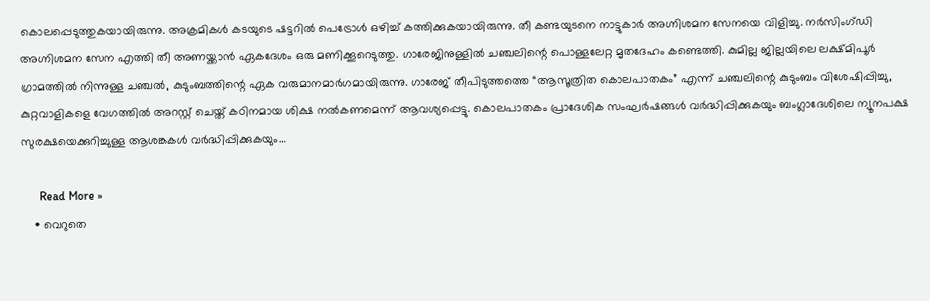കൊലപ്പെടുത്തുകയായിരുന്നു. അക്രമികൾ കടയുടെ ഷട്ടറിൽ പെട്രോൾ ഒഴിച്ച് കത്തിക്കുകയായിരുന്നു. തീ കണ്ടയുടനെ നാട്ടുകാർ അഗ്നിശമന സേനയെ വിളിച്ചു. നർസിംഗ്ഡി അഗ്നിശമന സേന എത്തി തീ അണയ്ക്കാൻ ഏകദേശം ഒരു മണിക്കൂറെടുത്തു. ഗാരേജിനുള്ളിൽ ചഞ്ചലിന്റെ പൊള്ളലേറ്റ മൃതദേഹം കണ്ടെത്തി. കുമില്ല ജില്ലയിലെ ലക്ഷ്മിപൂർ ഗ്രാമത്തിൽ നിന്നുള്ള ചഞ്ചൽ, കുടുംബത്തിന്റെ ഏക വരുമാനമാർഗമായിരുന്നു. ഗാരേജ് തീപിടുത്തത്തെ “ആസൂത്രിത കൊലപാതകം” എന്ന് ചഞ്ചലിന്റെ കുടുംബം വിശേഷിപ്പിച്ചു, കുറ്റവാളികളെ വേഗത്തിൽ അറസ്റ്റ് ചെയ്ത് കഠിനമായ ശിക്ഷ നൽകണമെന്ന് ആവശ്യപ്പെട്ടു. കൊലപാതകം പ്രാദേശിക സംഘർഷങ്ങൾ വർദ്ധിപ്പിക്കുകയും ബംഗ്ലാദേശിലെ ന്യൂനപക്ഷ സുരക്ഷയെക്കുറിച്ചുള്ള ആശങ്കകൾ വർദ്ധിപ്പിക്കുകയും…

      Read More »
    • വെറുതെ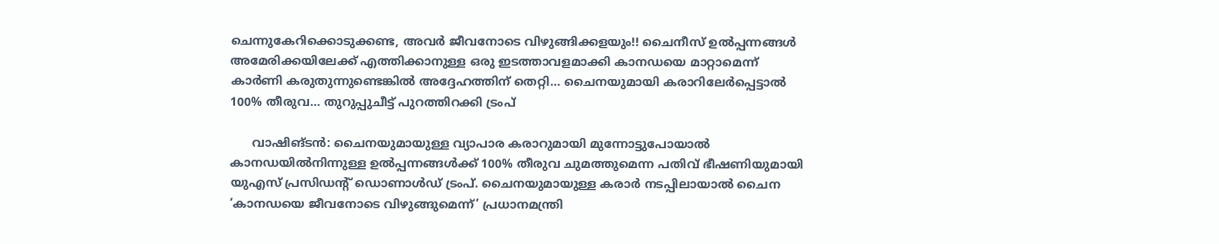ചെന്നുകേറിക്കൊടുക്കണ്ട, അവർ ജീവനോടെ വിഴുങ്ങിക്കളയും!! ചൈനീസ് ഉൽപ്പന്നങ്ങൾ അമേരിക്കയിലേക്ക് എത്തിക്കാനുള്ള ഒരു ഇടത്താവളമാക്കി കാനഡയെ മാറ്റാമെന്ന് കാർണി കരുതുന്നുണ്ടെങ്കിൽ അദ്ദേഹത്തിന് തെറ്റി… ചൈനയുമായി കരാറിലേർ‍പ്പെട്ടാൽ 100% തീരുവ… തുറുപ്പുചീട്ട് പുറത്തിറക്കി ട്രംപ്

      വാഷിങ്ടൻ: ചൈനയുമായുള്ള വ്യാപാര കരാറുമായി മുന്നോട്ടുപോയാൽ കാനഡയിൽനിന്നുള്ള ഉൽപ്പന്നങ്ങൾക്ക് 100% തീരുവ ചുമത്തുമെന്ന പതിവ് ഭീഷണിയുമായി യുഎസ് പ്രസിഡന്റ് ഡൊണാൾഡ് ട്രംപ്. ചൈനയുമായുള്ള കരാർ നടപ്പിലായാൽ ചൈന ‘കാനഡയെ ജീവനോടെ വിഴുങ്ങുമെന്ന്’ പ്രധാനമന്ത്രി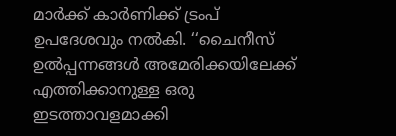മാർക്ക് കാർണിക്ക് ട്രംപ് ഉപദേശവും നൽകി. ‘‘ചൈനീസ് ഉൽപ്പന്നങ്ങൾ അമേരിക്കയിലേക്ക് എത്തിക്കാനുള്ള ഒരു ഇടത്താവളമാക്കി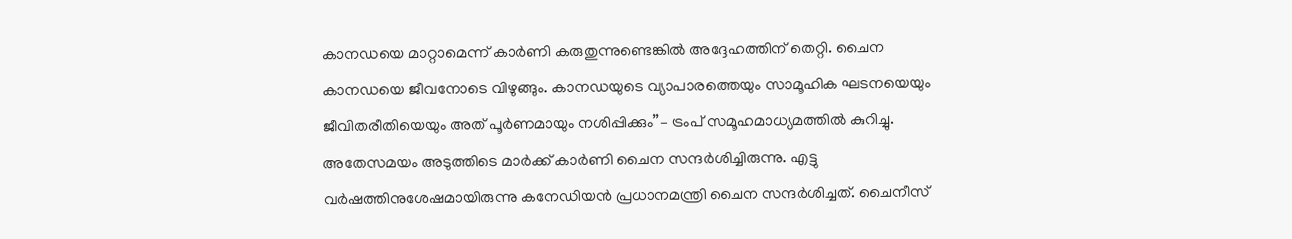കാനഡയെ മാറ്റാമെന്ന് കാർണി കരുതുന്നുണ്ടെങ്കിൽ അദ്ദേഹത്തിന് തെറ്റി. ചൈന കാനഡയെ ജീവനോടെ വിഴുങ്ങും. കാനഡയുടെ വ്യാപാരത്തെയും സാമൂഹിക ഘടനയെയും ജീവിതരീതിയെയും അത് പൂർണമായും നശിപ്പിക്കും’’– ട്രംപ് സമൂഹമാധ്യമത്തിൽ കുറിച്ചു. അതേസമയം അടുത്തിടെ മാർക്ക് കാർണി ചൈന സന്ദർശിച്ചിരുന്നു. എട്ടു വർഷത്തിനുശേഷമായിരുന്നു കനേഡിയൻ പ്രധാനമന്ത്രി ചൈന സന്ദർശിച്ചത്. ചൈനീസ്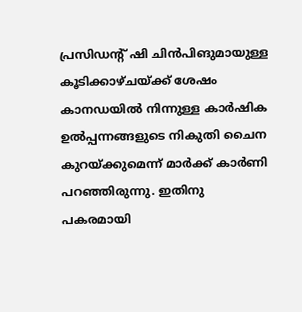പ്രസിഡന്റ് ഷി ചിൻപിങുമായുള്ള കൂടിക്കാഴ്ചയ്ക്ക് ശേഷം കാനഡയിൽ നിന്നുള്ള കാർഷിക ഉൽപ്പന്നങ്ങളുടെ നികുതി ചൈന കുറയ്ക്കുമെന്ന് മാർക്ക് കാർണി പറഞ്ഞിരുന്നു. ഇതിനു പകരമായി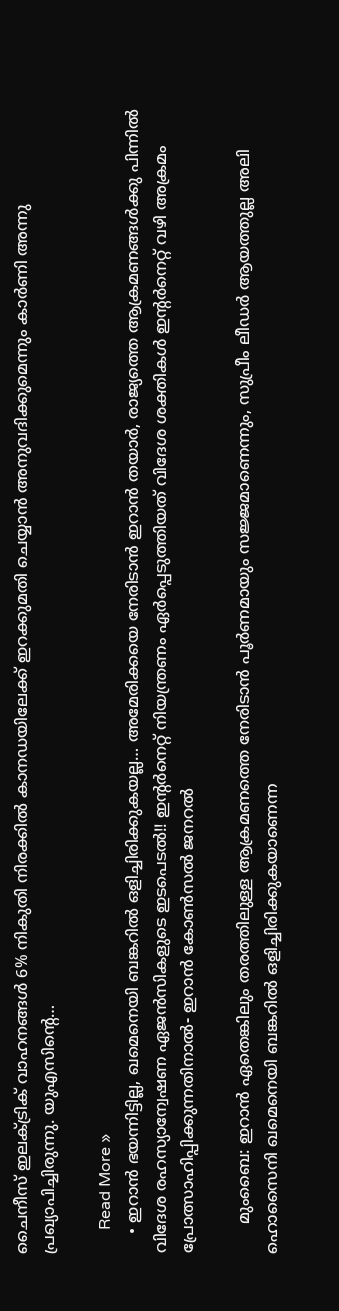ചൈനീസ് ഇലക്ട്രിക് വാഹനങ്ങൾ 6% നികുതി നിരക്കിൽ കാനഡയിലേക്ക് ഇറക്കുമതി ചെയ്യാൻ അനുവദിക്കുമെന്നും കാർണി അന്നു പ്രഖ്യാപിച്ചിരുന്നു. യുഎസിന്റെ…

      Read More »
    • ഇറാൻ ഭയന്നിട്ടില്ല, ഖമെനെയി ബങ്കറിൽ ഒളിച്ചിരിക്കുകയല്ല… അമേരിക്കയെ നേരിടാൻ ഇറാൻ തയാർ, രാജ്യത്തെ ആക്രമണങ്ങൾക്കു പിന്നിൽ വിദേശ രഹസ്യാന്വേഷണ ഏജൻസികളുടെ ഇടപെടൽ!! ഇന്റർനെറ്റ് നിയന്ത്രണം ഏർപ്പെടുത്തിയത് വിദേശ ശക്തികൾ ഇന്റർനെറ്റ് വഴി അക്രമം പ്രോത്സാഹിപ്പിക്കുന്നതിനാൽ- ഇറാൻ കോൺസൽ ജനറൽ

      മുംബൈ: ഇറാൻ ഏതെങ്കിലും തരത്തിലുള്ള ആക്രമണത്തെ നേരിടാൻ പൂർണമായും സജ്ജമാണെന്നും, സുപ്രീം ലീഡർ ആയത്തുല്ല അലി ഹൊസൈനി ഖമെനെയി ബങ്കറിൽ ഒളിച്ചിരിക്കുകയാണെന്ന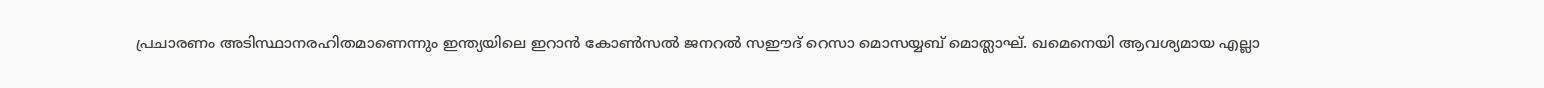പ്രചാരണം അടിസ്ഥാനരഹിതമാണെന്നും ഇന്ത്യയിലെ ഇറാൻ കോൺസൽ ജനറൽ സഈദ് റെസാ മൊസയ്യബ് മൊത്ലാഘ്. ഖമെനെയി ആവശ്യമായ എല്ലാ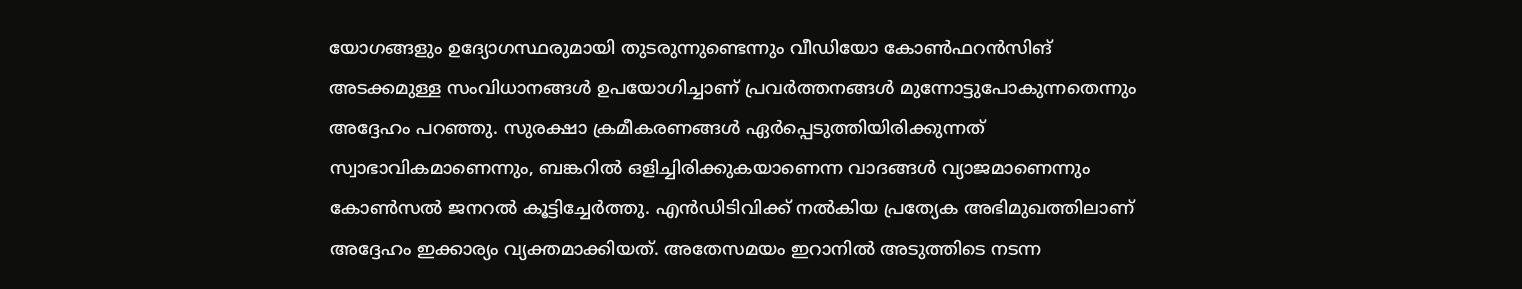യോഗങ്ങളും ഉദ്യോഗസ്ഥരുമായി തുടരുന്നുണ്ടെന്നും വീഡിയോ കോൺഫറൻസിങ് അടക്കമുള്ള സംവിധാനങ്ങൾ ഉപയോഗിച്ചാണ് പ്രവർത്തനങ്ങൾ മുന്നോട്ടുപോകുന്നതെന്നും അദ്ദേഹം പറഞ്ഞു. സുരക്ഷാ ക്രമീകരണങ്ങൾ ഏർപ്പെടുത്തിയിരിക്കുന്നത് സ്വാഭാവികമാണെന്നും, ബങ്കറിൽ ഒളിച്ചിരിക്കുകയാണെന്ന വാദങ്ങൾ വ്യാജമാണെന്നും കോൺസൽ ജനറൽ കൂട്ടിച്ചേർത്തു. എൻഡിടിവിക്ക് നൽകിയ പ്രത്യേക അഭിമുഖത്തിലാണ് അദ്ദേഹം ഇക്കാര്യം വ്യക്തമാക്കിയത്. അതേസമയം ഇറാനിൽ അടുത്തിടെ നടന്ന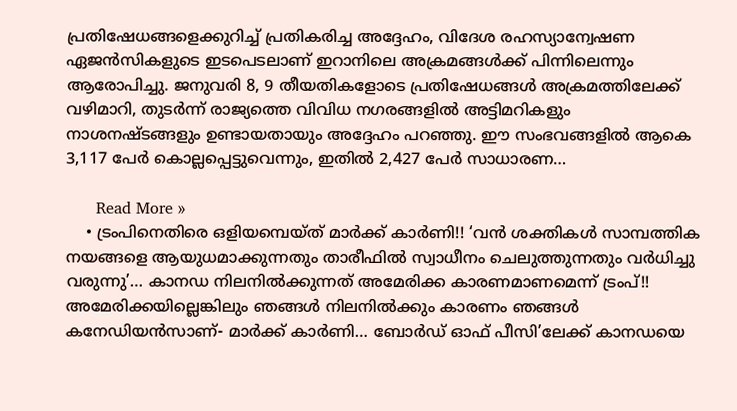പ്രതിഷേധങ്ങളെക്കുറിച്ച് പ്രതികരിച്ച അദ്ദേഹം, വിദേശ രഹസ്യാന്വേഷണ ഏജൻസികളുടെ ഇടപെടലാണ് ഇറാനിലെ അക്രമങ്ങൾക്ക് പിന്നിലെന്നും ആരോപിച്ചു. ജനുവരി 8, 9 തീയതികളോടെ പ്രതിഷേധങ്ങൾ അക്രമത്തിലേക്ക് വഴിമാറി, തുടർന്ന് രാജ്യത്തെ വിവിധ നഗരങ്ങളിൽ അട്ടിമറികളും നാശനഷ്ടങ്ങളും ഉണ്ടായതായും അദ്ദേഹം പറഞ്ഞു. ഈ സംഭവങ്ങളിൽ ആകെ 3,117 പേർ കൊല്ലപ്പെട്ടുവെന്നും, ഇതിൽ 2,427 പേർ സാധാരണ…

      Read More »
    • ട്രംപിനെതിരെ ഒളിയമ്പെയ്ത് മാർക്ക് കാർണി!! ‘വൻ ശക്തികൾ സാമ്പത്തിക നയങ്ങളെ ആയുധമാക്കുന്നതും താരീഫിൽ സ്വാധീനം ചെലുത്തുന്നതും വർധിച്ചു വരുന്നു’… കാനഡ നിലനിൽക്കുന്നത് അമേരിക്ക കാരണമാണമെന്ന് ട്രംപ്!! അമേരിക്കയില്ലെങ്കിലും ഞങ്ങൾ നിലനിൽക്കും കാരണം ഞങ്ങൾ കനേഡിയൻസാണ്- മാർക്ക് കാർണി… ബോർഡ് ഓഫ് പീസി’ലേക്ക് കാനഡയെ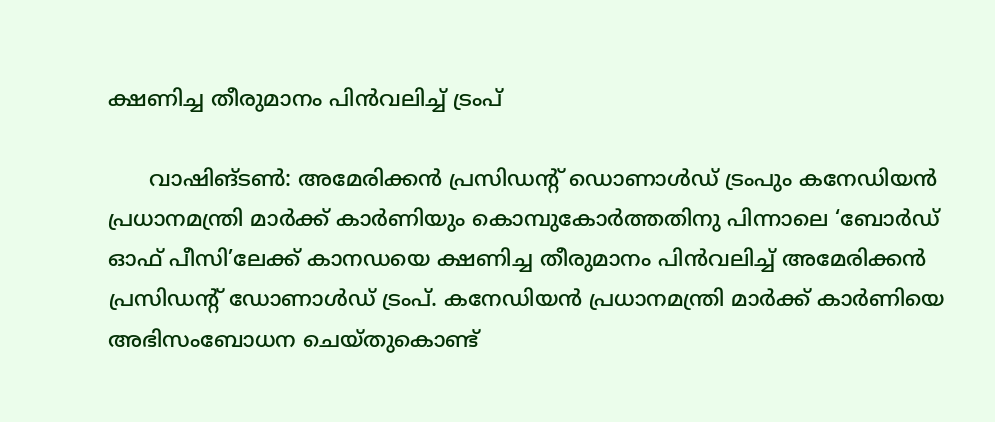ക്ഷണിച്ച തീരുമാനം പിൻവലിച്ച് ട്രംപ്

      വാഷിങ്ടൺ: അമേരിക്കൻ പ്രസിഡന്റ് ഡൊണാൾഡ് ട്രംപും കനേഡിയൻ പ്രധാനമന്ത്രി മാർക്ക് കാർണിയും കൊമ്പുകോർത്തതിനു പിന്നാലെ ‘ബോർഡ് ഓഫ് പീസി’ലേക്ക് കാനഡയെ ക്ഷണിച്ച തീരുമാനം പിൻവലിച്ച് അമേരിക്കൻ പ്രസിഡന്റ് ഡോണാൾഡ് ട്രംപ്. കനേഡിയൻ പ്രധാനമന്ത്രി മാർക്ക് കാർണിയെ അഭിസംബോധന ചെയ്തുകൊണ്ട്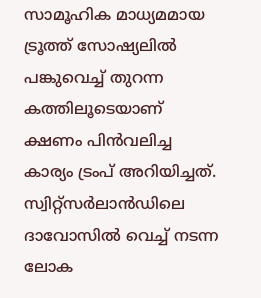സാമൂഹിക മാധ്യമമായ ട്രൂത്ത് സോഷ്യലിൽ പങ്കുവെച്ച് തുറന്ന കത്തിലൂടെയാണ് ക്ഷണം പിൻവലിച്ച കാര്യം ട്രംപ് അറിയിച്ചത്. സ്വിറ്റ്സർലാൻഡിലെ ദാവോസിൽ വെച്ച് നടന്ന ലോക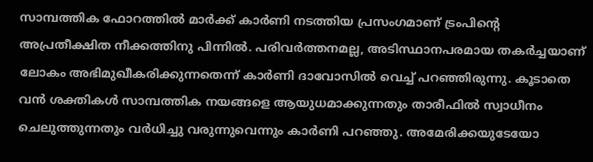സാമ്പത്തിക ഫോറത്തിൽ മാർക്ക് കാർണി നടത്തിയ പ്രസംഗമാണ് ട്രംപിന്റെ അപ്രതീക്ഷിത നീക്കത്തിനു പിന്നിൽ. പരിവർത്തനമല്ല, അടിസ്ഥാനപരമായ തകർച്ചയാണ് ലോകം അഭിമുഖീകരിക്കുന്നതെന്ന് കാർണി ദാവോസിൽ വെച്ച് പറഞ്ഞിരുന്നു. കൂടാതെ വൻ ശക്തികൾ സാമ്പത്തിക നയങ്ങളെ ആയുധമാക്കുന്നതും താരീഫിൽ സ്വാധീനം ചെലുത്തുന്നതും വർധിച്ചു വരുന്നുവെന്നും കാർണി പറഞ്ഞു. അമേരിക്കയുടേയോ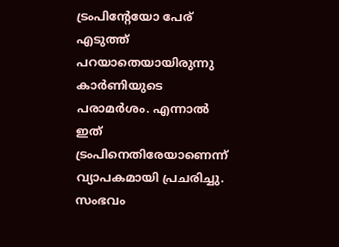ട്രംപിന്റേയോ പേര് എടുത്ത് പറയാതെയായിരുന്നു കാർണിയുടെ പരാമർശം. എന്നാൽ ഇത് ട്രംപിനെതിരേയാണെന്ന് വ്യാപകമായി പ്രചരിച്ചു.  സംഭവം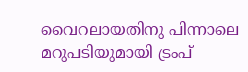വൈറലായതിനു പിന്നാലെ മറുപടിയുമായി ട്രംപ്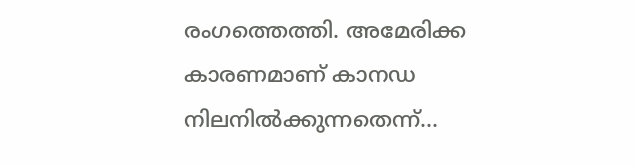രംഗത്തെത്തി. അമേരിക്ക കാരണമാണ് കാനഡ നിലനിൽക്കുന്നതെന്ന്…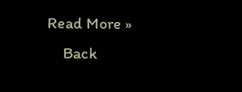Read More »
    Back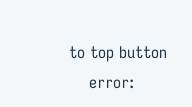to top button
    error: